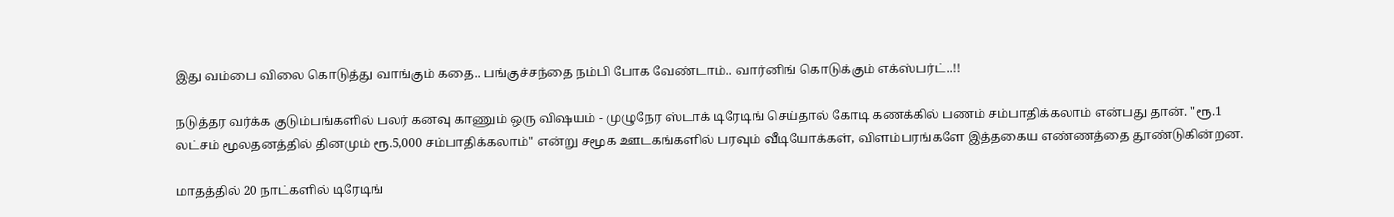இது வம்பை விலை கொடுத்து வாங்கும் கதை.. பங்குச்சந்தை நம்பி போக வேண்டாம்.. வார்னிங் கொடுக்கும் எக்ஸ்பர்ட்..!!

நடுத்தர வர்க்க குடும்பங்களில் பலர் கனவு காணும் ஒரு விஷயம் - முழுநேர ஸ்டாக் டிரேடிங் செய்தால் கோடி கணக்கில் பணம் சம்பாதிக்கலாம் என்பது தான். "ரூ.1 லட்சம் மூலதனத்தில் தினமும் ரூ.5,000 சம்பாதிக்கலாம்" என்று சமூக ஊடகங்களில் பரவும் வீடியோக்கள், விளம்பரங்களே இத்தகைய எண்ணத்தை தூண்டுகின்றன.

மாதத்தில் 20 நாட்களில் டிரேடிங்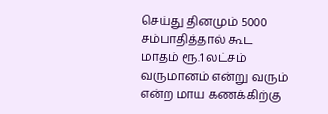செய்து தினமும் 5000 சம்பாதித்தால் கூட மாதம் ரூ.1 லட்சம் வருமானம் என்று வரும் என்ற மாய கணக்கிற்கு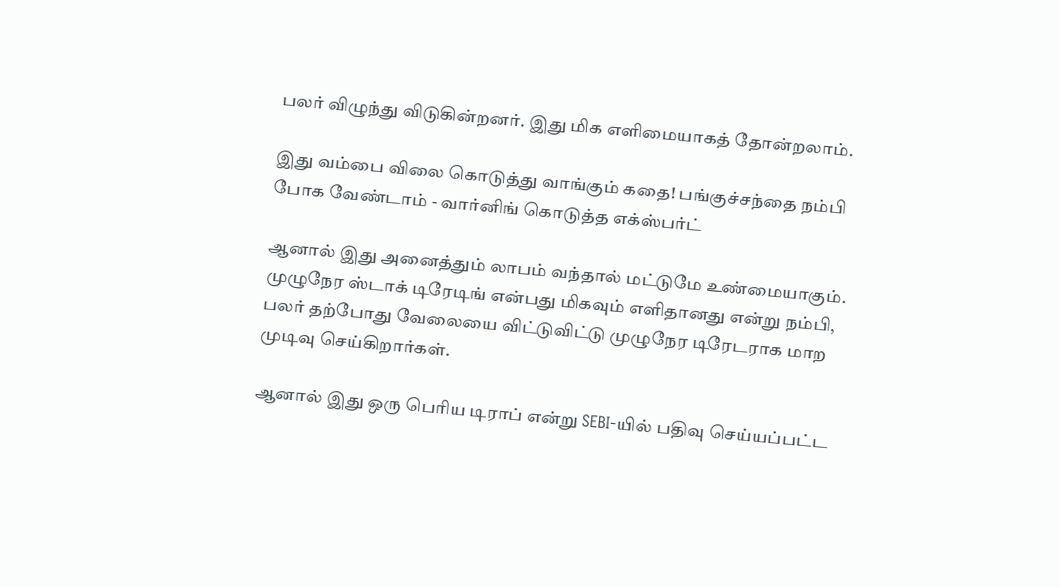பலர் விழுந்து விடுகின்றனர். இது மிக எளிமையாகத் தோன்றலாம்.

இது வம்பை விலை கொடுத்து வாங்கும் கதை! பங்குச்சந்தை நம்பி போக வேண்டாம் - வார்னிங் கொடுத்த எக்ஸ்பர்ட்

ஆனால் இது அனைத்தும் லாபம் வந்தால் மட்டுமே உண்மையாகும். முழுநேர ஸ்டாக் டிரேடிங் என்பது மிகவும் எளிதானது என்று நம்பி, பலர் தற்போது வேலையை விட்டுவிட்டு முழுநேர டிரேடராக மாற முடிவு செய்கிறார்கள்.

ஆனால் இது ஒரு பெரிய டிராப் என்று SEBI-யில் பதிவு செய்யப்பட்ட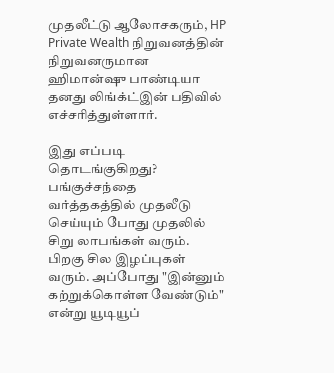முதலீட்டு ஆலோசகரும், HP Private Wealth நிறுவனத்தின் நிறுவனருமான ஹிமான்ஷு பாண்டியா தனது லிங்க்ட்இன் பதிவில் எச்சரித்துள்ளார்.

இது எப்படி தொடங்குகிறது?
பங்குச்சந்தை வர்த்தகத்தில் முதலீடு செய்யும் போது முதலில் சிறு லாபங்கள் வரும். பிறகு சில இழப்புகள் வரும். அப்போது "இன்னும் கற்றுக்கொள்ள வேண்டும்" என்று யூடியூப்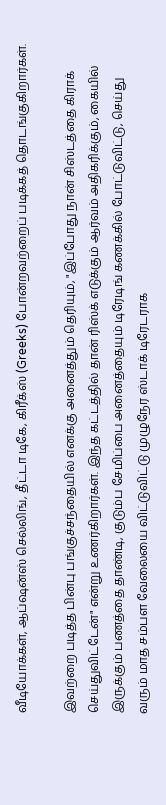வீடியோக்கள், ஆப்ஷன்ஸ் செல்லிங், தீட்டா டிகே, கிரீக்ஸ் (Greeks) போன்றவற்றைப் படிக்கத் தொடங்குகிறார்கள்.

இவற்றை படித்த பின்பு பங்குச்சந்தையில் எனக்கு அனைத்தும் தெரியும், "இப்போது நான் சிஸ்டத்தை கிராக் செய்துவிட்டேன்" என்று உணர்கிறார்கள். இந்த கட்டத்தில் தான் ரிஸ்க் எடுக்கும் ஆர்வம் அதிகரிக்கும், கையில் இருக்கும் பணத்தை தாண்டி, குடும்ப சேமிப்பை அனைத்தையும் டிரேடிங் கணக்கில் போட்டுவிட்டு, செய்து வரும் மாத சம்பள வேலையை விட்டுவிட்டு முழுநேர ஸ்டாக் டிரேடராக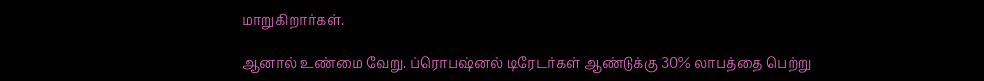மாறுகிறார்கள்.

ஆனால் உண்மை வேறு. ப்ரொபஷ்னல் டிரேடர்கள் ஆண்டுக்கு 30% லாபத்தை பெற்று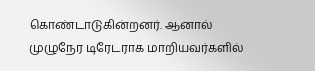கொண்டாடுகின்றனர். ஆனால் முழுநேர டிரேடராக மாறியவர்களில்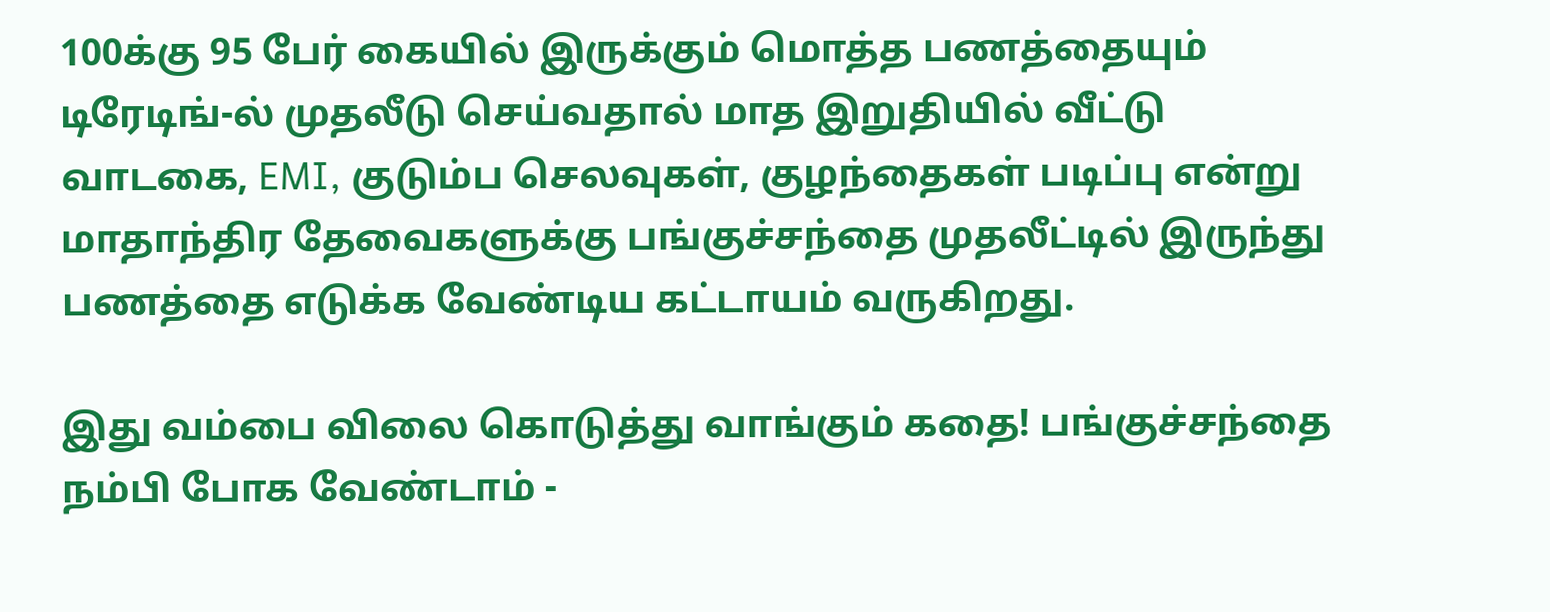100க்கு 95 பேர் கையில் இருக்கும் மொத்த பணத்தையும் டிரேடிங்-ல் முதலீடு செய்வதால் மாத இறுதியில் வீட்டு வாடகை, EMI, குடும்ப செலவுகள், குழந்தைகள் படிப்பு என்று மாதாந்திர தேவைகளுக்கு பங்குச்சந்தை முதலீட்டில் இருந்து பணத்தை எடுக்க வேண்டிய கட்டாயம் வருகிறது.

இது வம்பை விலை கொடுத்து வாங்கும் கதை! பங்குச்சந்தை நம்பி போக வேண்டாம் -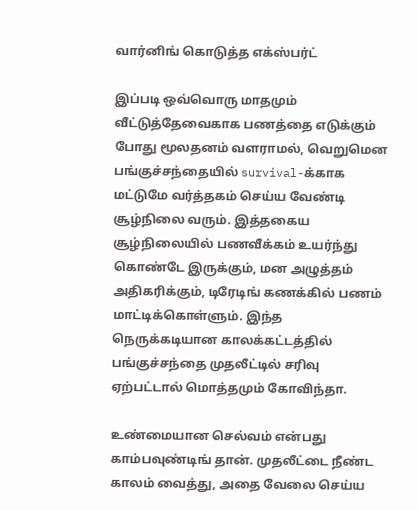வார்னிங் கொடுத்த எக்ஸ்பர்ட்

இப்படி ஒவ்வொரு மாதமும் வீட்டுத்தேவைகாக பணத்தை எடுக்கும் போது மூலதனம் வளராமல், வெறுமென பங்குச்சந்தையில் survival-க்காக மட்டுமே வர்த்தகம் செய்ய வேண்டி சூழ்நிலை வரும். இத்தகைய சூழ்நிலையில் பணவீக்கம் உயர்ந்து கொண்டே இருக்கும், மன அழுத்தம் அதிகரிக்கும், டிரேடிங் கணக்கில் பணம் மாட்டிக்கொள்ளும். இந்த நெருக்கடியான காலக்கட்டத்தில் பங்குச்சந்தை முதலீட்டில் சரிவு ஏற்பட்டால் மொத்தமும் கோவிந்தா.

உண்மையான செல்வம் என்பது காம்பவுண்டிங் தான். முதலீட்டை நீண்ட காலம் வைத்து, அதை வேலை செய்ய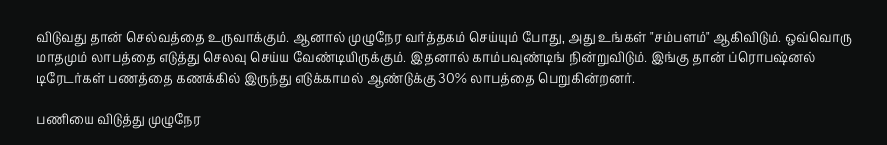விடுவது தான் செல்வத்தை உருவாக்கும். ஆனால் முழுநேர வர்த்தகம் செய்யும் போது, அது உங்கள் "சம்பளம்" ஆகிவிடும். ஒவ்வொரு மாதமும் லாபத்தை எடுத்து செலவு செய்ய வேண்டியிருக்கும். இதனால் காம்பவுண்டிங் நின்றுவிடும். இங்கு தான் ப்ரொபஷ்னல் டிரேடர்கள் பணத்தை கணக்கில் இருந்து எடுக்காமல் ஆண்டுக்கு 30% லாபத்தை பெறுகின்றனர்.

பணியை விடுத்து முழுநேர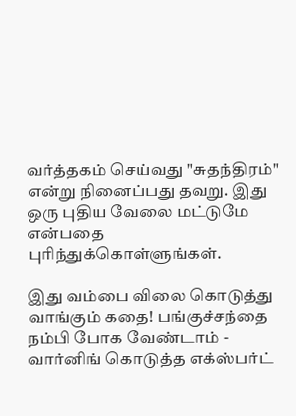வர்த்தகம் செய்வது "சுதந்திரம்" என்று நினைப்பது தவறு. இது ஒரு புதிய வேலை மட்டுமே என்பதை புரிந்துக்கொள்ளுங்கள்.

இது வம்பை விலை கொடுத்து வாங்கும் கதை! பங்குச்சந்தை நம்பி போக வேண்டாம் - வார்னிங் கொடுத்த எக்ஸ்பர்ட்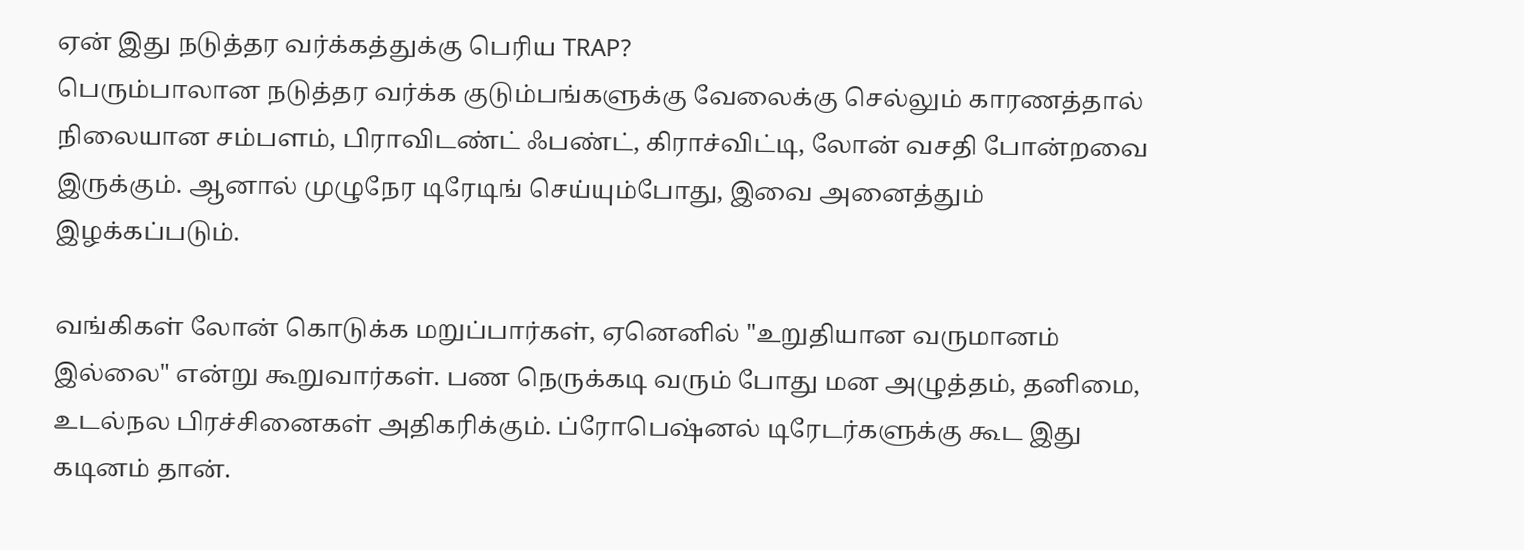ஏன் இது நடுத்தர வர்க்கத்துக்கு பெரிய TRAP?
பெரும்பாலான நடுத்தர வர்க்க குடும்பங்களுக்கு வேலைக்கு செல்லும் காரணத்தால் நிலையான சம்பளம், பிராவிடண்ட் ஃபண்ட், கிராச்விட்டி, லோன் வசதி போன்றவை இருக்கும். ஆனால் முழுநேர டிரேடிங் செய்யும்போது, இவை அனைத்தும் இழக்கப்படும்.

வங்கிகள் லோன் கொடுக்க மறுப்பார்கள், ஏனெனில் "உறுதியான வருமானம் இல்லை" என்று கூறுவார்கள். பண நெருக்கடி வரும் போது மன அழுத்தம், தனிமை, உடல்நல பிரச்சினைகள் அதிகரிக்கும். ப்ரோபெஷ்னல் டிரேடர்களுக்கு கூட இது கடினம் தான்.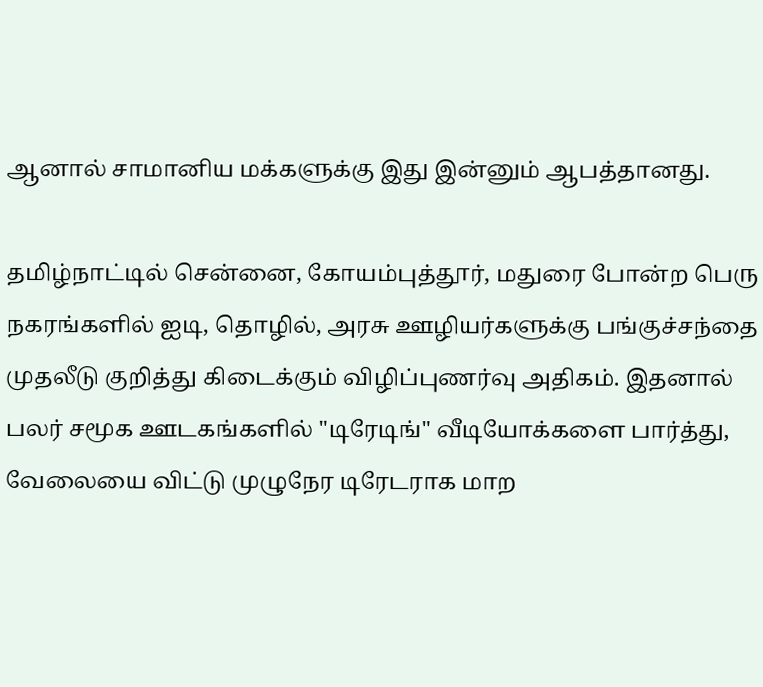ஆனால் சாமானிய மக்களுக்கு இது இன்னும் ஆபத்தானது.

தமிழ்நாட்டில் சென்னை, கோயம்புத்தூர், மதுரை போன்ற பெரு நகரங்களில் ஐடி, தொழில், அரசு ஊழியர்களுக்கு பங்குச்சந்தை முதலீடு குறித்து கிடைக்கும் விழிப்புணர்வு அதிகம். இதனால் பலர் சமூக ஊடகங்களில் "டிரேடிங்" வீடியோக்களை பார்த்து, வேலையை விட்டு முழுநேர டிரேடராக மாற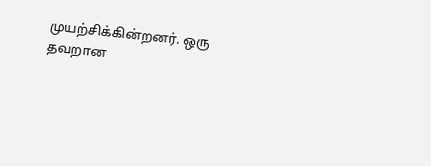முயற்சிக்கின்றனர். ஒரு தவறான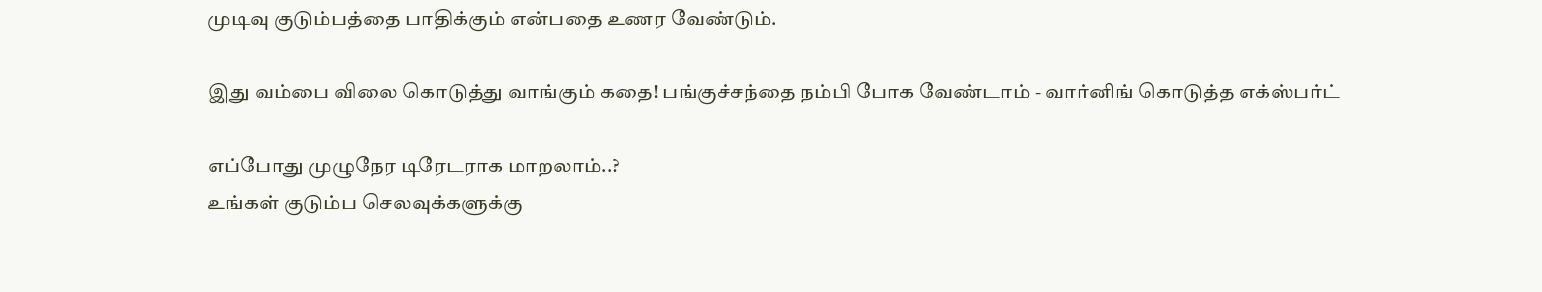முடிவு குடும்பத்தை பாதிக்கும் என்பதை உணர வேண்டும்.

இது வம்பை விலை கொடுத்து வாங்கும் கதை! பங்குச்சந்தை நம்பி போக வேண்டாம் - வார்னிங் கொடுத்த எக்ஸ்பர்ட்

எப்போது முழுநேர டிரேடராக மாறலாம்..?
உங்கள் குடும்ப செலவுக்களுக்கு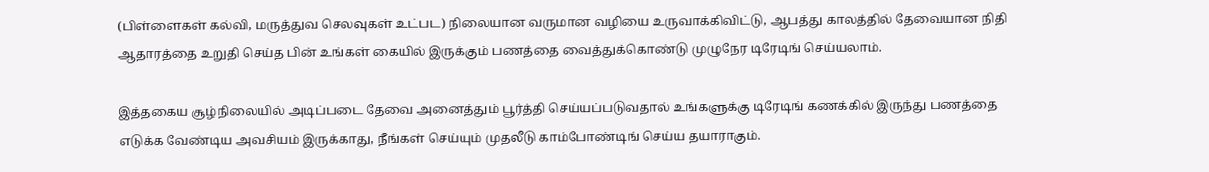(பிள்ளைகள் கல்வி, மருத்துவ செலவுகள் உட்பட) நிலையான வருமான வழியை உருவாக்கிவிட்டு, ஆபத்து காலத்தில் தேவையான நிதி ஆதாரத்தை உறுதி செய்த பின் உங்கள் கையில் இருக்கும் பணத்தை வைத்துக்கொண்டு முழுநேர டிரேடிங் செய்யலாம்.

இத்தகைய சூழ்நிலையில் அடிப்படை தேவை அனைத்தும் பூர்த்தி செய்யப்படுவதால் உங்களுக்கு டிரேடிங் கணக்கில் இருந்து பணத்தை எடுக்க வேண்டிய அவசியம் இருக்காது, நீங்கள் செய்யும் முதலீடு காம்போண்டிங் செய்ய தயாராகும்.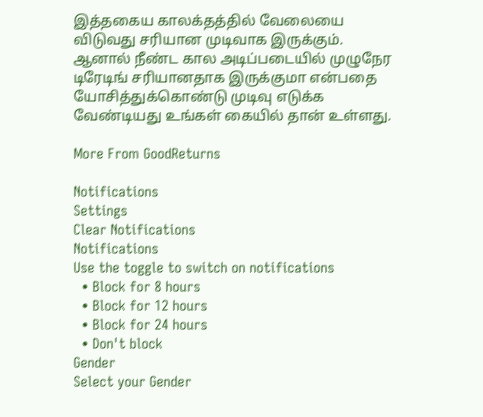இத்தகைய காலக்தத்தில் வேலையை விடுவது சரியான முடிவாக இருக்கும். ஆனால் நீண்ட கால அடிப்படையில் முழுநேர டிரேடிங் சரியானதாக இருக்குமா என்பதை யோசித்துக்கொண்டு முடிவு எடுக்க வேண்டியது உங்கள் கையில் தான் உள்ளது.

More From GoodReturns

Notifications
Settings
Clear Notifications
Notifications
Use the toggle to switch on notifications
  • Block for 8 hours
  • Block for 12 hours
  • Block for 24 hours
  • Don't block
Gender
Select your Gender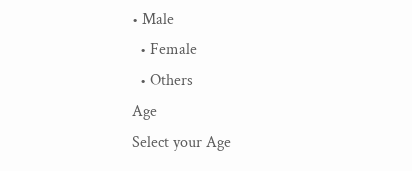• Male
  • Female
  • Others
Age
Select your Age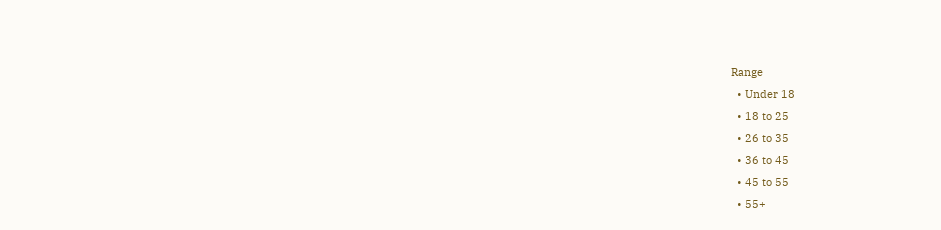Range
  • Under 18
  • 18 to 25
  • 26 to 35
  • 36 to 45
  • 45 to 55
  • 55+